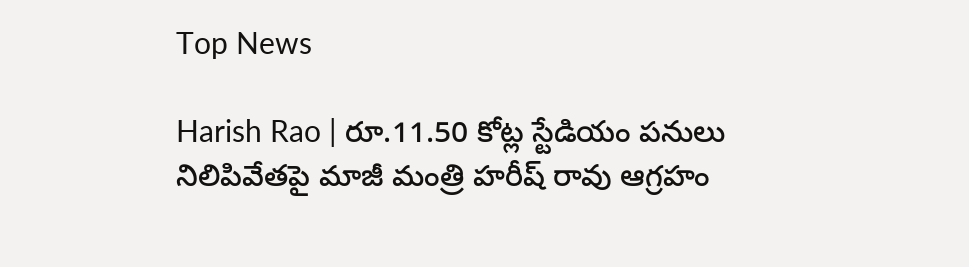Top News

Harish Rao | రూ.11.50 కోట్ల స్టేడియం పనులు నిలిపివేతపై మాజీ మంత్రి హరీష్ రావు ఆగ్రహం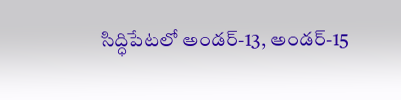సిద్ధిపేటలో అండర్-13, అండర్-15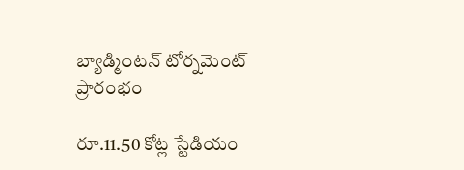బ్యాడ్మింటన్ టోర్నమెంట్ ప్రారంభం

రూ.11.50 కోట్ల స్టేడియం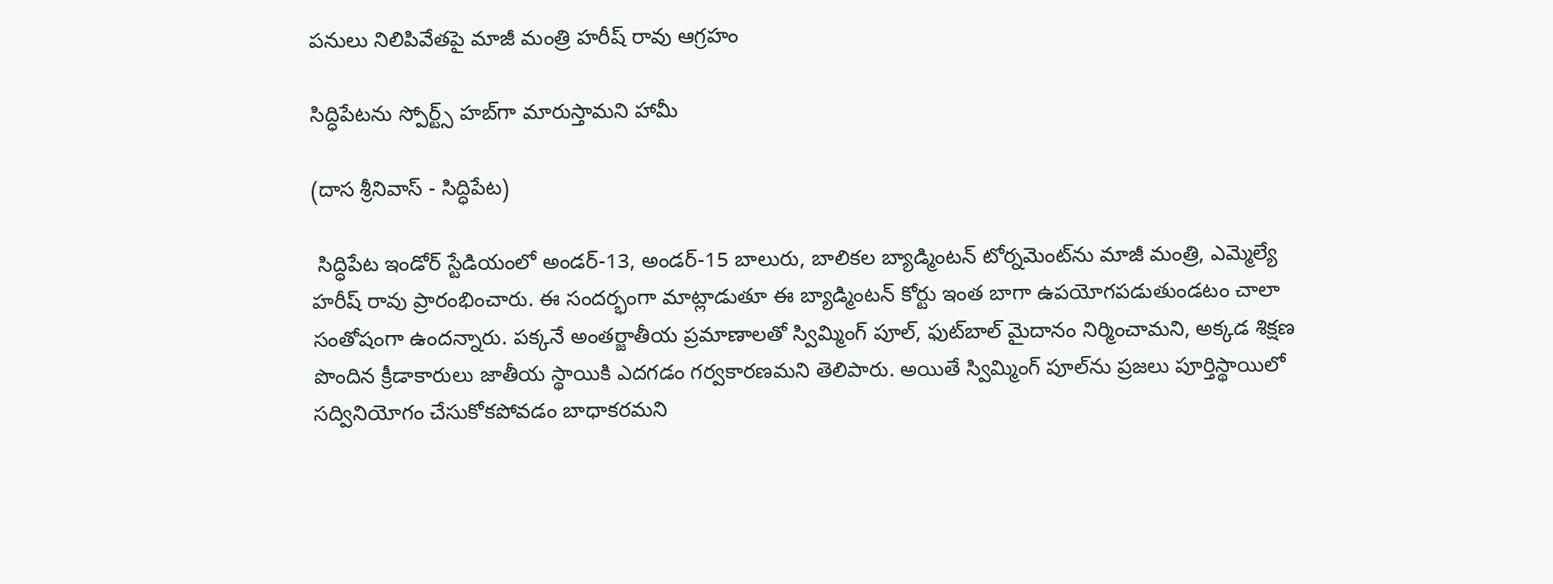పనులు నిలిపివేతపై మాజీ మంత్రి హరీష్ రావు ఆగ్రహం

సిద్ధిపేటను స్పోర్ట్స్ హబ్‌గా మారుస్తామని హామీ

(దాస శ్రీనివాస్ - సిద్ధిపేట)

 సిద్ధిపేట ఇండోర్ స్టేడియంలో అండర్-13, అండర్-15 బాలురు, బాలికల బ్యాడ్మింటన్ టోర్నమెంట్‌ను మాజీ మంత్రి, ఎమ్మెల్యే హరీష్ రావు ప్రారంభించారు. ఈ సందర్భంగా మాట్లాడుతూ ఈ బ్యాడ్మింటన్ కోర్టు ఇంత బాగా ఉపయోగపడుతుండటం చాలా సంతోషంగా ఉందన్నారు. పక్కనే అంతర్జాతీయ ప్రమాణాలతో స్విమ్మింగ్ పూల్, ఫుట్‌బాల్ మైదానం నిర్మించామని, అక్కడ శిక్షణ పొందిన క్రీడాకారులు జాతీయ స్థాయికి ఎదగడం గర్వకారణమని తెలిపారు. అయితే స్విమ్మింగ్ పూల్‌ను ప్రజలు పూర్తిస్థాయిలో సద్వినియోగం చేసుకోకపోవడం బాధాకరమని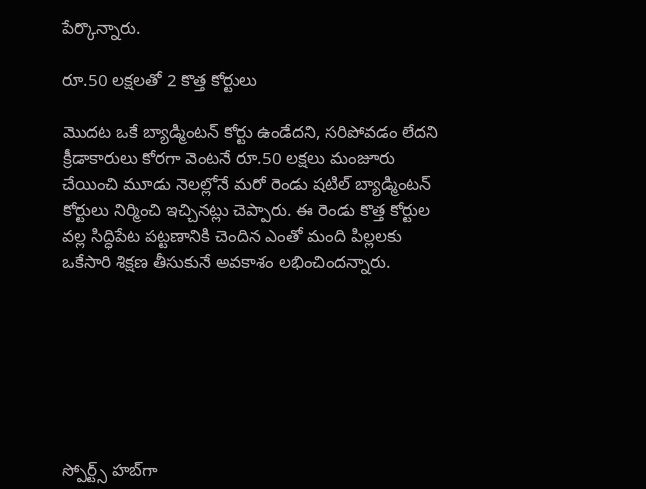పేర్కొన్నారు.

రూ.50 లక్షలతో 2 కొత్త కోర్టులు

మొదట ఒకే బ్యాడ్మింటన్ కోర్టు ఉండేదని, సరిపోవడం లేదని క్రీడాకారులు కోరగా వెంటనే రూ.50 లక్షలు మంజూరు చేయించి మూడు నెలల్లోనే మరో రెండు షటిల్ బ్యాడ్మింటన్ కోర్టులు నిర్మించి ఇచ్చినట్లు చెప్పారు. ఈ రెండు కొత్త కోర్టుల వల్ల సిద్ధిపేట పట్టణానికి చెందిన ఎంతో మంది పిల్లలకు ఒకేసారి శిక్షణ తీసుకునే అవకాశం లభించిందన్నారు.







స్పోర్ట్స్ హబ్‌గా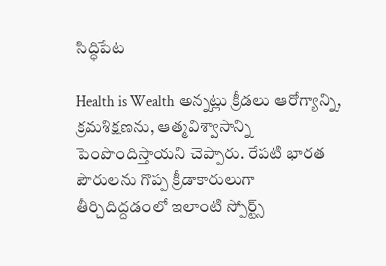సిద్ధిపేట

Health is Wealth అన్నట్లు క్రీడలు ఆరోగ్యాన్ని, క్రమశిక్షణను, ఆత్మవిశ్వాసాన్ని పెంపొందిస్తాయని చెప్పారు. రేపటి భారత పౌరులను గొప్ప క్రీడాకారులుగా తీర్చిదిద్దడంలో ఇలాంటి స్పోర్ట్స్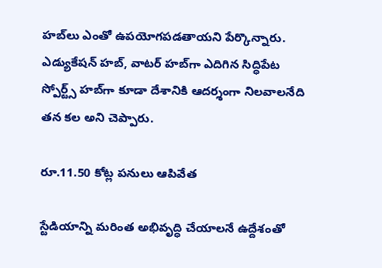హబ్‌లు ఎంతో ఉపయోగపడతాయని పేర్కొన్నారు. ఎడ్యుకేషన్ హబ్, వాటర్ హబ్‌గా ఎదిగిన సిద్ధిపేట స్పోర్ట్స్ హబ్‌గా కూడా దేశానికి ఆదర్శంగా నిలవాలనేది తన కల అని చెప్పారు.

రూ.11.50 కోట్ల పనులు ఆపివేత

స్టేడియాన్ని మరింత అభివృద్ధి చేయాలనే ఉద్దేశంతో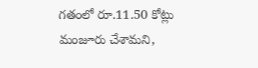గతంలో రూ.11.50 కోట్లు మంజూరు చేశామని,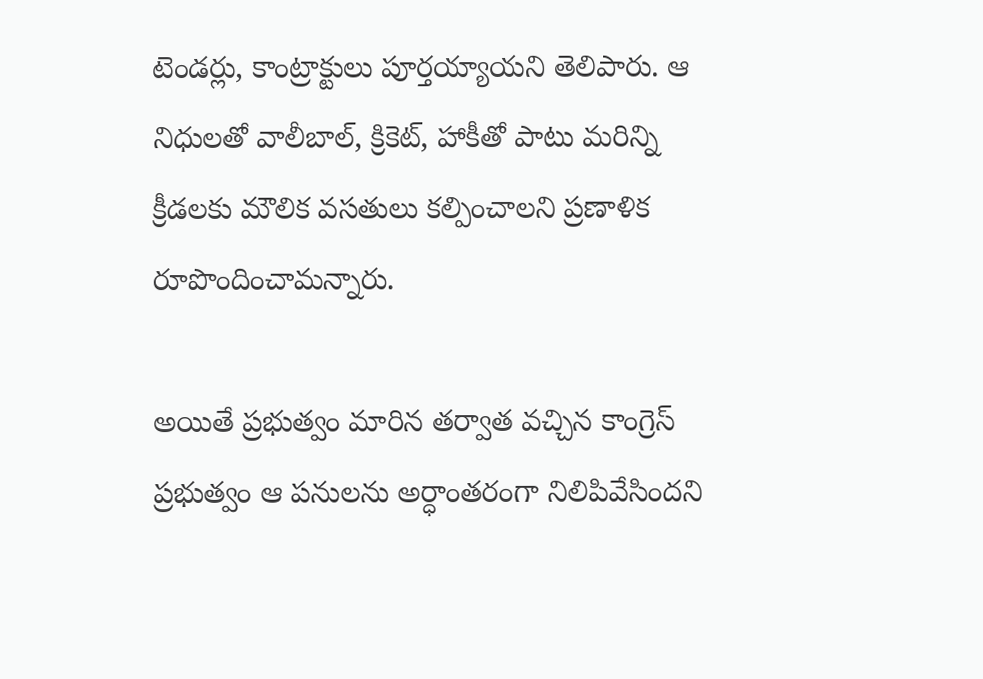టెండర్లు, కాంట్రాక్టులు పూర్తయ్యాయని తెలిపారు. ఆ నిధులతో వాలీబాల్, క్రికెట్, హాకీతో పాటు మరిన్ని క్రీడలకు మౌలిక వసతులు కల్పించాలని ప్రణాళిక రూపొందించామన్నారు.

అయితే ప్రభుత్వం మారిన తర్వాత వచ్చిన కాంగ్రెస్ ప్రభుత్వం ఆ పనులను అర్ధాంతరంగా నిలిపివేసిందని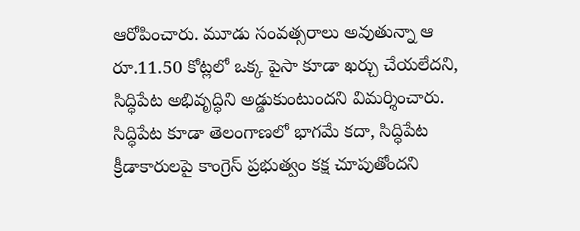ఆరోపించారు. మూడు సంవత్సరాలు అవుతున్నా ఆ రూ.11.50 కోట్లలో ఒక్క పైసా కూడా ఖర్చు చేయలేదని, సిద్ధిపేట అభివృద్ధిని అడ్డుకుంటుందని విమర్శించారు. సిద్ధిపేట కూడా తెలంగాణలో భాగమే కదా, సిద్ధిపేట క్రీడాకారులపై కాంగ్రెస్ ప్రభుత్వం కక్ష చూపుతోందని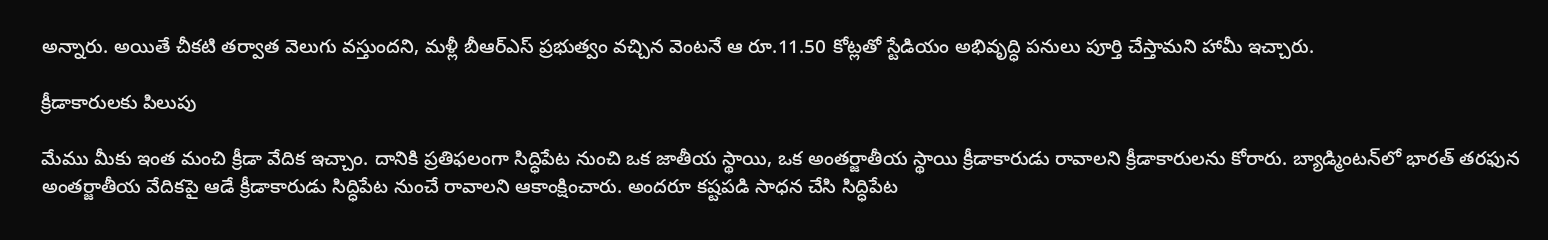అన్నారు. అయితే చీకటి తర్వాత వెలుగు వస్తుందని, మళ్లీ బీఆర్ఎస్ ప్రభుత్వం వచ్చిన వెంటనే ఆ రూ.11.50 కోట్లతో స్టేడియం అభివృద్ధి పనులు పూర్తి చేస్తామని హామీ ఇచ్చారు.

క్రీడాకారులకు పిలుపు

మేము మీకు ఇంత మంచి క్రీడా వేదిక ఇచ్చాం. దానికి ప్రతిఫలంగా సిద్ధిపేట నుంచి ఒక జాతీయ స్థాయి, ఒక అంతర్జాతీయ స్థాయి క్రీడాకారుడు రావాలని క్రీడాకారులను కోరారు. బ్యాడ్మింటన్‌లో భారత్ తరఫున అంతర్జాతీయ వేదికపై ఆడే క్రీడాకారుడు సిద్ధిపేట నుంచే రావాలని ఆకాంక్షించారు. అందరూ కష్టపడి సాధన చేసి సిద్ధిపేట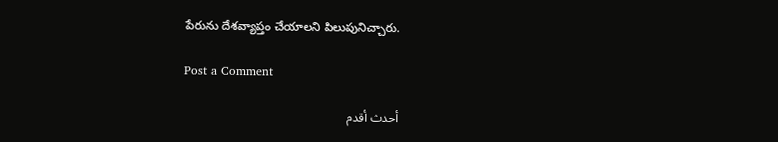పేరును దేశవ్యాప్తం చేయాలని పిలుపునిచ్చారు.

Post a Comment

أحدث أقدم